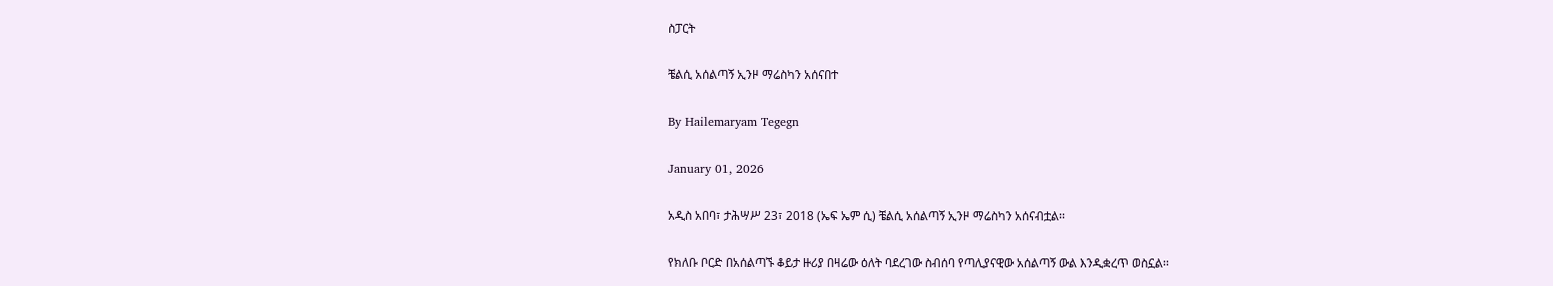ስፓርት

ቼልሲ አሰልጣኝ ኢንዞ ማሬስካን አሰናበተ

By Hailemaryam Tegegn

January 01, 2026

አዲስ አበባ፣ ታሕሣሥ 23፣ 2018 (ኤፍ ኤም ሲ) ቼልሲ አሰልጣኝ ኢንዞ ማሬስካን አሰናብቷል፡፡

የክለቡ ቦርድ በአሰልጣኙ ቆይታ ዙሪያ በዛሬው ዕለት ባደረገው ስብሰባ የጣሊያናዊው አሰልጣኝ ውል እንዲቋረጥ ወስኗል፡፡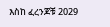እስከ ፈረንጆቹ 2029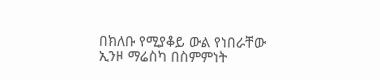በክለቡ የሚያቆይ ውል የነበራቸው ኢንዞ ማሬስካ በስምምነት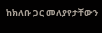ከክለቡ ጋር መለያየታቸውን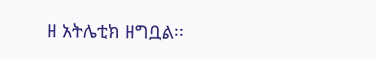ዘ አትሌቲክ ዘግቧል፡፡